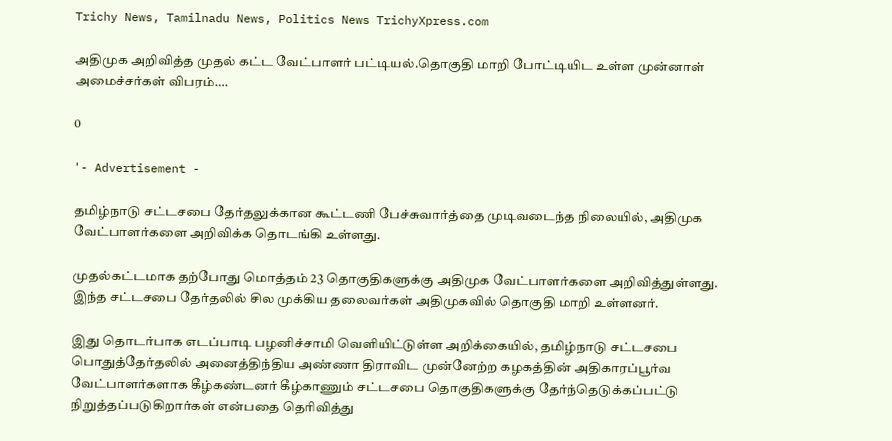Trichy News, Tamilnadu News, Politics News TrichyXpress.com

அதிமுக அறிவித்த முதல் கட்ட வேட்பாளர் பட்டியல்.தொகுதி மாறி போட்டியிட உள்ள முன்னாள் அமைச்சர்கள் விபரம்….

0

'- Advertisement -

தமிழ்நாடு சட்டசபை தேர்தலுக்கான கூட்டணி பேச்சுவார்த்தை முடிவடைந்த நிலையில், அதிமுக வேட்பாளர்களை அறிவிக்க தொடங்கி உள்ளது.

முதல்கட்டமாக தற்போது மொத்தம் 23 தொகுதிகளுக்கு அதிமுக வேட்பாளர்களை அறிவித்துள்ளது. இந்த சட்டசபை தேர்தலில் சில முக்கிய தலைவர்கள் அதிமுகவில் தொகுதி மாறி உள்ளனர்.

இது தொடர்பாக எடப்பாடி பழனிச்சாமி வெளியிட்டுள்ள அறிக்கையில், தமிழ்நாடு சட்டசபை பொதுத்தேர்தலில் அனைத்திந்திய அண்ணா திராவிட முன்னேற்ற கழகத்தின் அதிகாரப்பூர்வ வேட்பாளர்களாக கீழ்கண்டனர் கீழ்காணும் சட்டசபை தொகுதிகளுக்கு தேர்ந்தெடுக்கப்பட்டு நிறுத்தப்படுகிறார்கள் என்பதை தெரிவித்து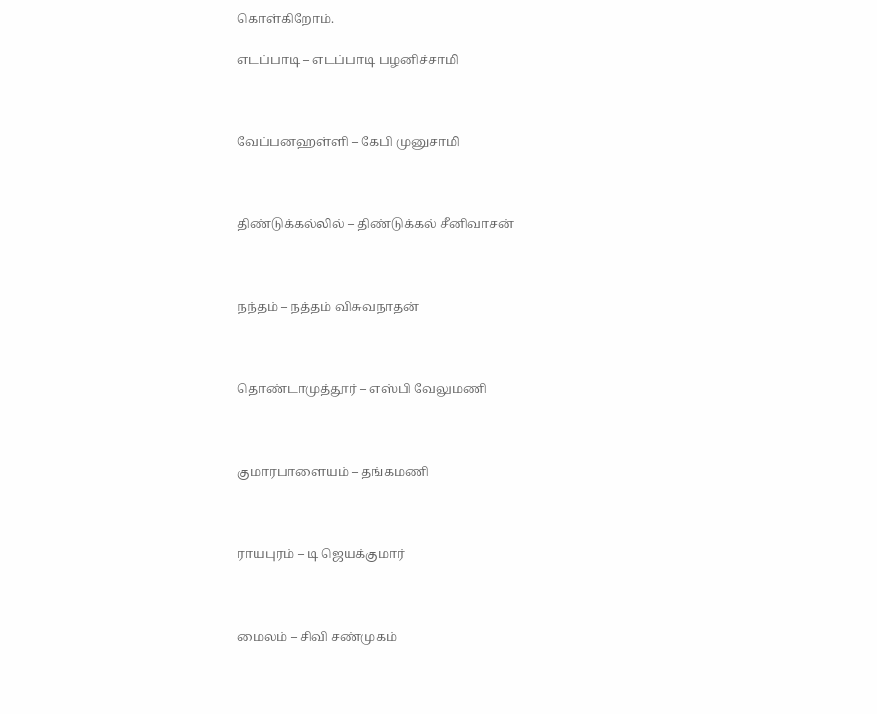கொள்கிறோம்.

எடப்பாடி – எடப்பாடி பழனிச்சாமி



வேப்பனஹள்ளி – கேபி முனுசாமி



திண்டுக்கல்லில் – திண்டுக்கல் சீனிவாசன்



நந்தம் – நத்தம் விசுவநாதன்



தொண்டாமுத்தூர் – எஸ்பி வேலுமணி



குமாரபாளையம் – தங்கமணி



ராயபுரம் – டி ஜெயக்குமார்



மைலம் – சிவி சண்முகம்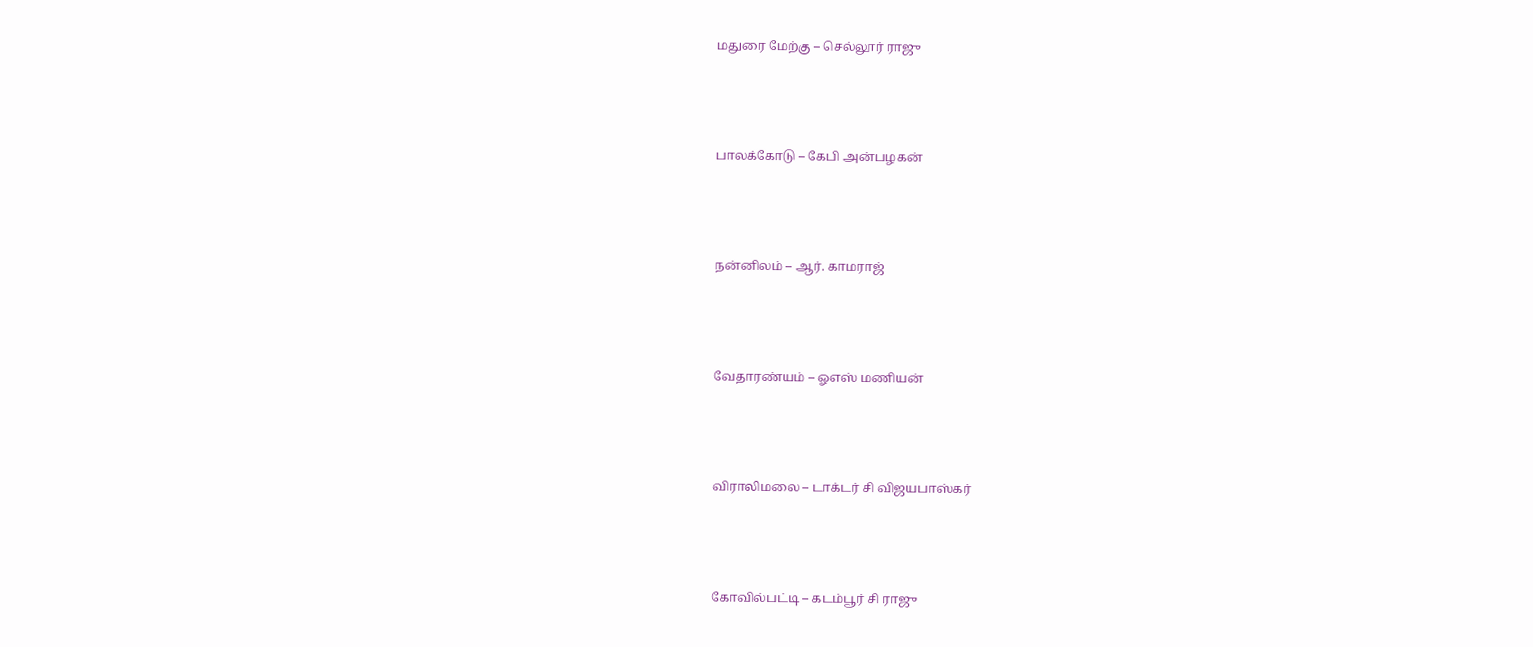மதுரை மேற்கு – செல்லூர் ராஜு



பாலக்கோடு – கேபி அன்பழகன்



நன்னிலம் – ஆர். காமராஜ்



வேதாரண்யம் – ஓஎஸ் மணியன்



விராலிமலை – டாக்டர் சி விஜயபாஸ்கர்



கோவில்பட்டி – கடம்பூர் சி ராஜு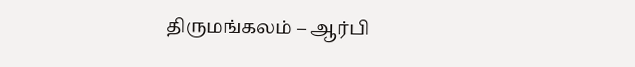திருமங்கலம் – ஆர்பி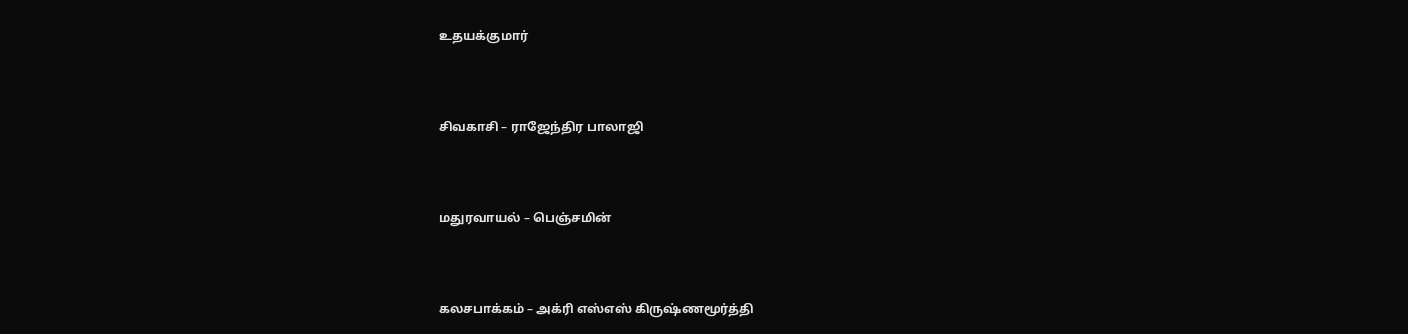உதயக்குமார்



சிவகாசி – ராஜேந்திர பாலாஜி



மதுரவாயல் – பெஞ்சமின்



கலசபாக்கம் – அக்ரி எஸ்எஸ் கிருஷ்ணமூர்த்தி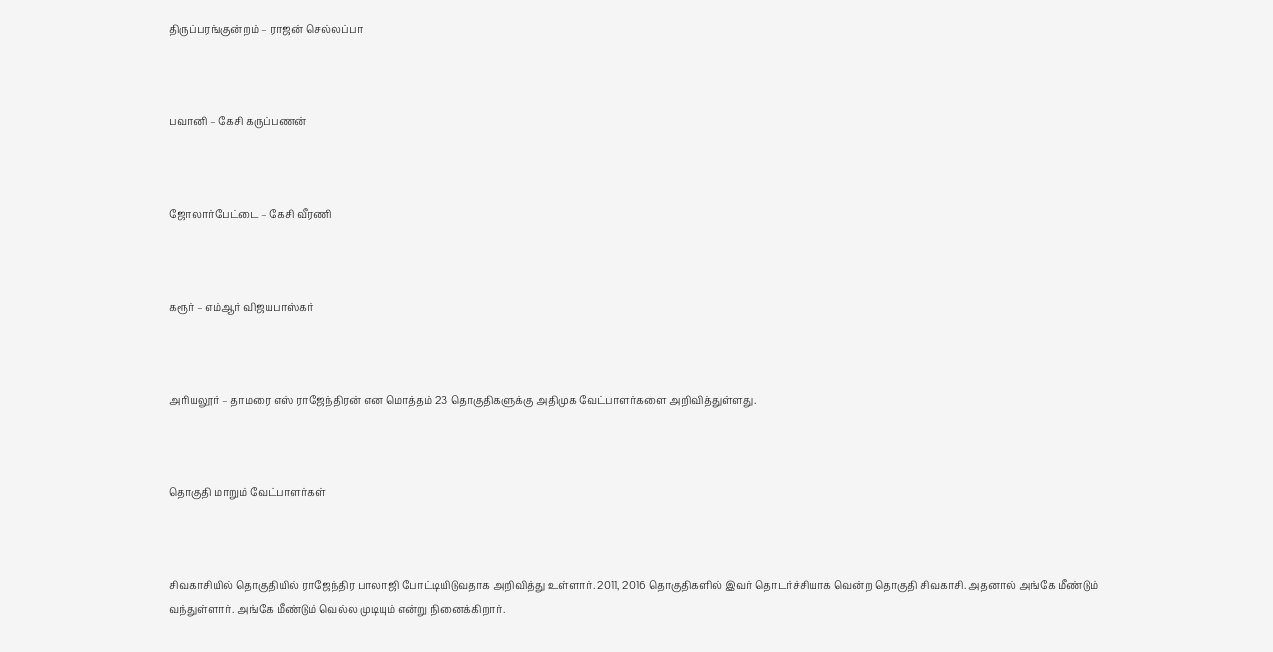திருப்பரங்குன்றம் – ராஜன் செல்லப்பா



பவானி – கேசி கருப்பணன்



ஜோலார்பேட்டை – கேசி வீரணி



கரூர் – எம்ஆர் விஜயபாஸ்கர்



அரியலூர் – தாமரை எஸ் ராஜேந்திரன் என மொத்தம் 23 தொகுதிகளுக்கு அதிமுக வேட்பாளர்களை அறிவித்துள்ளது.



தொகுதி மாறும் வேட்பாளர்கள்



சிவகாசியில் தொகுதியில் ராஜேந்திர பாலாஜி போட்டியிடுவதாக அறிவித்து உள்ளார். 2011, 2016 தொகுதிகளில் இவர் தொடர்ச்சியாக வென்ற தொகுதி சிவகாசி. அதனால் அங்கே மீண்டும் வந்துள்ளார். அங்கே மீண்டும் வெல்ல முடியும் என்று நினைக்கிறார்.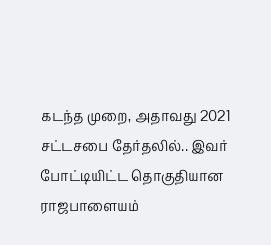கடந்த முறை, அதாவது 2021 சட்டசபை தேர்தலில்.. இவர் போட்டியிட்ட தொகுதியான ராஜபாளையம்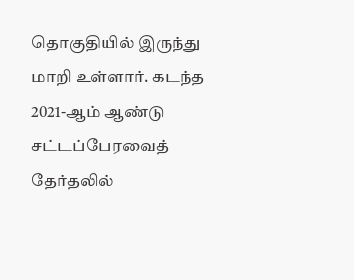தொகுதியில் இருந்து மாறி உள்ளார். கடந்த 2021-ஆம் ஆண்டு சட்டப்பேரவைத் தேர்தலில்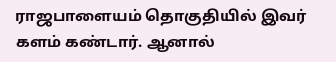ராஜபாளையம் தொகுதியில் இவர் களம் கண்டார். ஆனால்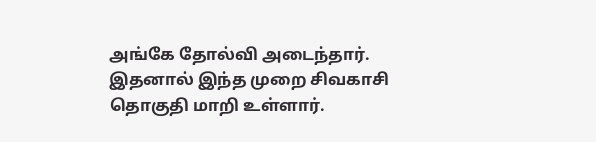அங்கே தோல்வி அடைந்தார். இதனால் இந்த முறை சிவகாசி தொகுதி மாறி உள்ளார்.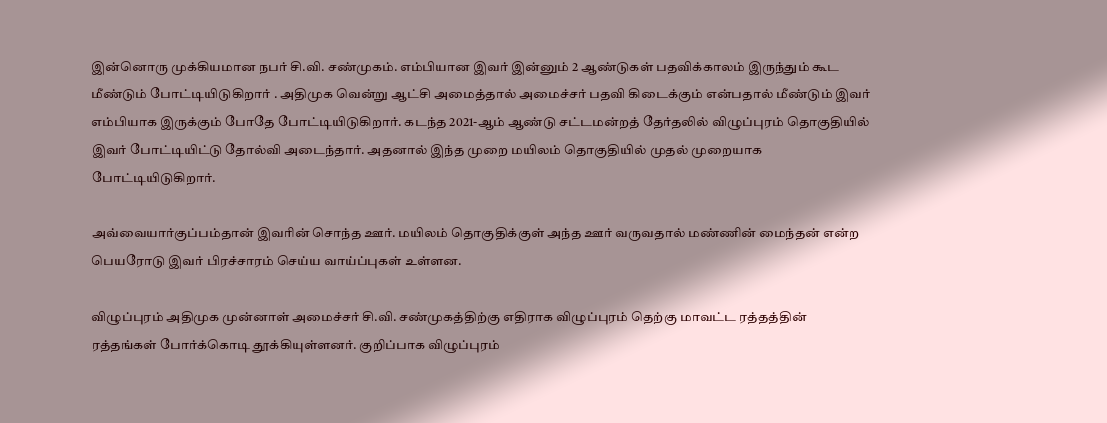இன்னொரு முக்கியமான நபர் சி.வி. சண்முகம். எம்பியான இவர் இன்னும் 2 ஆண்டுகள் பதவிக்காலம் இருந்தும் கூட மீண்டும் போட்டியிடுகிறார் . அதிமுக வென்று ஆட்சி அமைத்தால் அமைச்சர் பதவி கிடைக்கும் என்பதால் மீண்டும் இவர் எம்பியாக இருக்கும் போதே போட்டியிடுகிறார். கடந்த 2021-ஆம் ஆண்டு சட்டமன்றத் தேர்தலில் விழுப்புரம் தொகுதியில் இவர் போட்டியிட்டு தோல்வி அடைந்தார். அதனால் இந்த முறை மயிலம் தொகுதியில் முதல் முறையாக போட்டியிடுகிறார்.

அவ்வையார்குப்பம்தான் இவரின் சொந்த ஊர். மயிலம் தொகுதிக்குள் அந்த ஊர் வருவதால் மண்ணின் மைந்தன் என்ற பெயரோடு இவர் பிரச்சாரம் செய்ய வாய்ப்புகள் உள்ளன.

விழுப்புரம் அதிமுக முன்னாள் அமைச்சர் சி.வி. சண்முகத்திற்கு எதிராக விழுப்புரம் தெற்கு மாவட்ட ரத்தத்தின் ரத்தங்கள் போர்க்கொடி தூக்கியுள்ளனர். குறிப்பாக விழுப்புரம்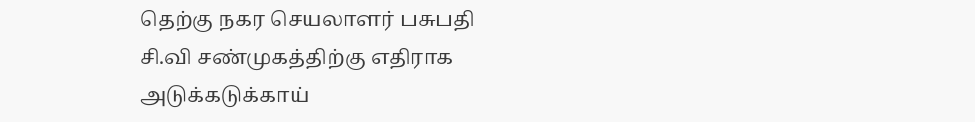தெற்கு நகர செயலாளர் பசுபதி சி.வி சண்முகத்திற்கு எதிராக அடுக்கடுக்காய்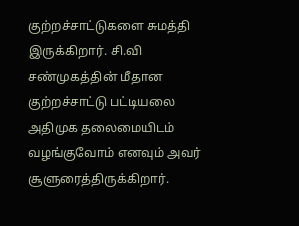குற்றச்சாட்டுகளை சுமத்தி இருக்கிறார். சி.வி சண்முகத்தின் மீதான குற்றச்சாட்டு பட்டியலை அதிமுக தலைமையிடம் வழங்குவோம் எனவும் அவர் சூளுரைத்திருக்கிறார்.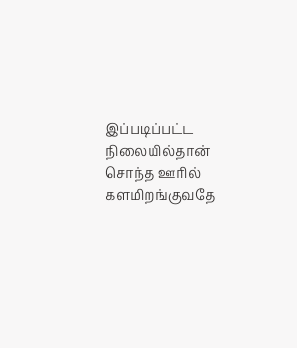இப்படிப்பட்ட நிலையில்தான் சொந்த ஊரில் களமிறங்குவதே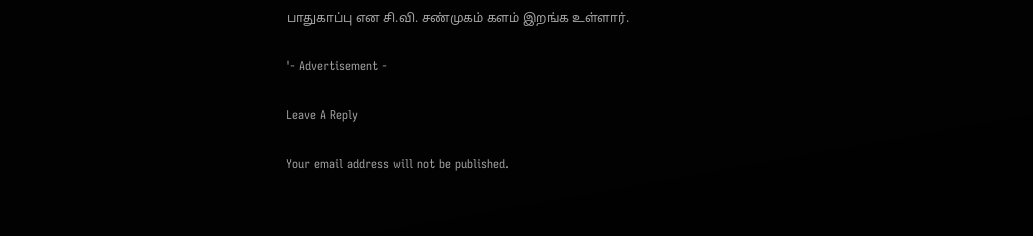பாதுகாப்பு என சி.வி. சண்முகம் களம் இறங்க உள்ளார்.

'- Advertisement -

Leave A Reply

Your email address will not be published.